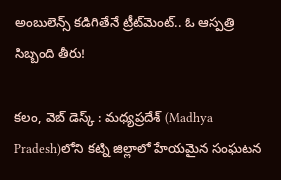అంబులెన్స్ కడిగితేనే ట్రీట్‌మెంట్.. ఓ ఆస్ప‌త్రి సిబ్బంది తీరు!

క‌లం, వెబ్ డెస్క్ : మధ్యప్రదేశ్ (Madhya Pradesh)లోని కట్ని జిల్లాలో హేయమైన సంఘటన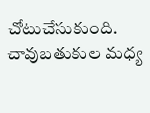చోటుచేసుకుంది. చావుబతుకుల మధ్య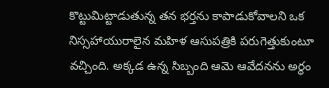కొట్టుమిట్టాడుతున్న తన భర్తను కాపాడుకోవాలని ఒక నిస్సహాయురాలైన మహిళ ఆసుపత్రికి పరుగెత్తుకుంటూ వచ్చింది. అక్కడ ఉన్న సిబ్బంది ఆమె ఆవేదనను అర్థం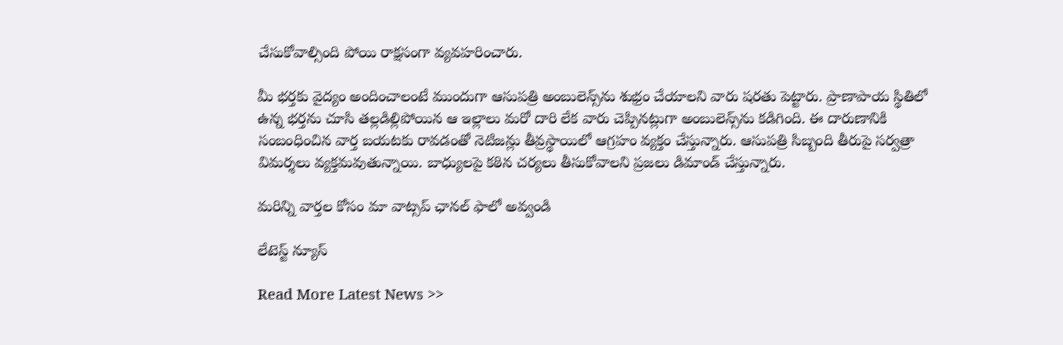చేసుకోవాల్సింది పోయి రాక్షసంగా వ్యవహరించారు.

మీ భర్తకు వైద్యం అందించాలంటే ముందుగా ఆసుపత్రి అంబులెన్స్‌ను శుభ్రం చేయాలని వారు షరతు పెట్టారు. ప్రాణాపాయ స్థితిలో ఉన్న భర్తను చూసి తల్లడిల్లిపోయిన ఆ ఇల్లాలు మరో దారి లేక వారు చెప్పినట్లుగా అంబులెన్స్‌ను కడిగింది. ఈ దారుణానికి సంబంధించిన వార్త బయటకు రావడంతో నెటిజన్లు తీవ్రస్థాయిలో ఆగ్రహం వ్యక్తం చేస్తున్నారు. ఆసుపత్రి సిబ్బంది తీరుపై సర్వత్రా విమర్శలు వ్యక్తమవుతున్నాయి. బాధ్యులపై కఠిన చర్యలు తీసుకోవాలని ప్రజలు డిమాండ్ చేస్తున్నారు.

మ‌రిన్ని వార్త‌ల కోసం మా వాట్స‌ప్ ఛాన‌ల్ ఫాలో అవ్వండి

లేటెస్ట్ న్యూస్‌

Read More Latest News >>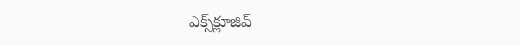ఎక్స్‌క్లూజివ్‌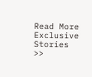Read More Exclusive Stories >>